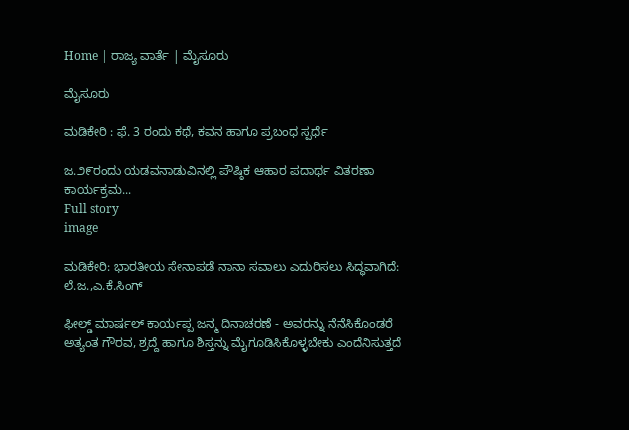Home | ರಾಜ್ಯ ವಾರ್ತೆ | ಮೈಸೂರು

ಮೈಸೂರು

ಮಡಿಕೇರಿ : ಫೆ. 3 ರಂದು ಕಥೆ, ಕವನ ಹಾಗೂ ಪ್ರಬಂಧ ಸ್ಪರ್ಧೆ

ಜ.೨೯ರಂದು ಯಡವನಾಡುವಿನಲ್ಲಿ ಪೌಷ್ಠಿಕ ಆಹಾರ ಪದಾರ್ಥ ವಿತರಣಾ ಕಾರ್ಯಕ್ರಮ...
Full story
image

ಮಡಿಕೇರಿ: ಭಾರತೀಯ ಸೇನಾಪಡೆ ನಾನಾ ಸವಾಲು ಎದುರಿಸಲು ಸಿದ್ಧವಾಗಿದೆ: ಲೆ.ಜ.,ಎ.ಕೆ.ಸಿಂಗ್

ಫೀಲ್ಡ್ ಮಾರ್ಷಲ್ ಕಾರ್ಯಪ್ಪ ಜನ್ಮ ದಿನಾಚರಣೆ - ಅವರನ್ನು ನೆನೆಸಿಕೊಂಡರೆ ಅತ್ಯಂತ ಗೌರವ, ಶ್ರದ್ದೆ ಹಾಗೂ ಶಿಸ್ತನ್ನು ಮೈಗೂಡಿಸಿಕೊಳ್ಳಬೇಕು ಎಂದೆನಿಸುತ್ತದೆ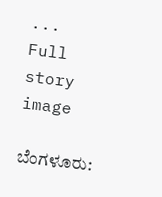...
Full story
image

ಬೆಂಗಳೂರು: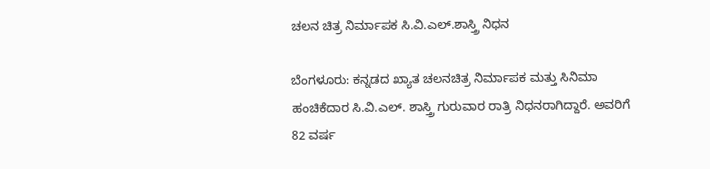ಚಲನ ಚಿತ್ರ ನಿರ್ಮಾಪಕ ಸಿ.ವಿ.ಎಲ್.ಶಾಸ್ತ್ರಿ ನಿಧನ

ಬೆಂಗಳೂರು: ಕನ್ನಡದ ಖ್ಯಾತ ಚಲನಚಿತ್ರ ನಿರ್ಮಾಪಕ ಮತ್ತು ಸಿನಿಮಾ ಹಂಚಿಕೆದಾರ ಸಿ.ವಿ.ಎಲ್. ಶಾಸ್ತ್ರಿ ಗುರುವಾರ ರಾತ್ರಿ ನಿಧನರಾಗಿದ್ದಾರೆ. ಅವರಿಗೆ 82 ವರ್ಷ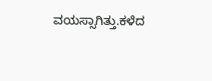ವಯಸ್ಸಾಗಿತ್ತು.ಕಳೆದ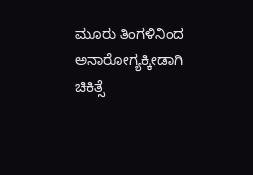ಮೂರು ತಿಂಗಳಿನಿಂದ ಅನಾರೋಗ್ಯಕ್ಕೀಡಾಗಿ ಚಿಕಿತ್ಸೆ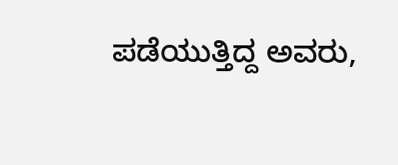ಪಡೆಯುತ್ತಿದ್ದ ಅವರು,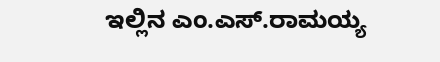ಇಲ್ಲಿನ ಎಂ.ಎಸ್.ರಾಮಯ್ಯ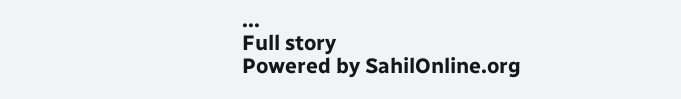...
Full story
Powered by SahilOnline.org